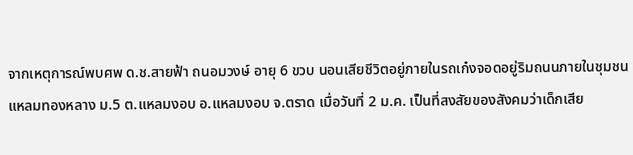จากเหตุการณ์พบศพ ด.ช.สายฟ้า ถนอมวงษ์ อายุ 6 ขวบ นอนเสียชีวิตอยู่ภายในรถเก๋งจอดอยู่ริมถนนภายในชุมชนแหลมทองหลาง ม.5 ต.แหลมงอบ อ.แหลมงอบ จ.ตราด เมื่อวันที่ 2 ม.ค. เป็นที่สงสัยของสังคมว่าเด็กเสีย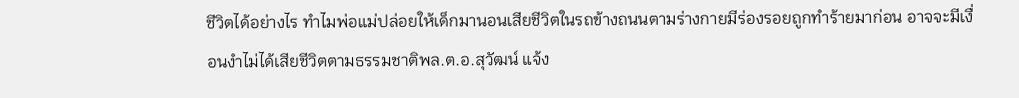ชีวิตได้อย่างไร ทำไมพ่อแม่ปล่อยให้เด็กมานอนเสียชีวิตในรถข้างถนนตามร่างกายมีร่องรอยถูกทำร้ายมาก่อน อาจจะมีเงื่อนงำไม่ได้เสียชีวิตตามธรรมชาติพล.ต.อ.สุวัฒน์ แจ้ง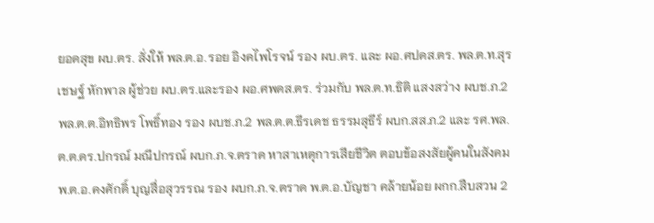ยอดสุข ผบ.ตร. สั่งให้ พล.ต.อ.รอย อิงคไพโรจน์ รอง ผบ.ตร. และ ผอ.ศปดส.ตร. พล.ต.ท.สุรเชษฐ์ หักพาล ผู้ช่วย ผบ.ตร.และรอง ผอ.ศพดส.ตร. ร่วมกับ พล.ต.ท.ธิติ แสงสว่าง ผบช.ภ.2 พล.ต.ต.อิทธิพร โพธิ์ทอง รอง ผบช.ภ.2 พล.ต.ต.ธีรเดช ธรรมสุธีร์ ผบก.สส.ภ.2 และ รศ.พล.ต.ต.ดร.ปกรณ์ มณีปกรณ์ ผบก.ภ.จ.ตราด หาสาเหตุการเสียชีวิต ตอบข้อสงสัยผู้คนในสังคม พ.ต.อ.คงศักดิ์ บุญสื่อสุวรรณ รอง ผบก.ภ.จ.ตราด พ.ต.อ.บัญชา คล้ายน้อย ผกก.สืบสวน 2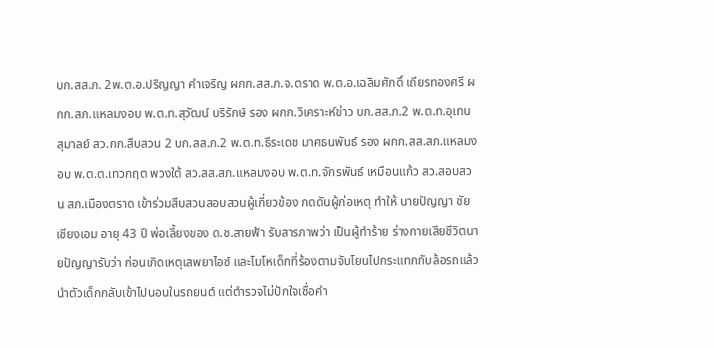บก.สส.ภ. 2พ.ต.อ.ปริญญา คำเจริญ ผกก.สส.ภ.จ.ตราด พ.ต.อ.เฉลิมศักดิ์ เถียรทองศรี ผกก.สภ.แหลมงอบ พ.ต.ท.สุวัฒน์ บริรักษ์ รอง ผกก.วิเคราะห์ข่าว บก.สส.ภ.2 พ.ต.ท.อุเทน สุมาลย์ สว.กก.สืบสวน 2 บก.สส.ภ.2 พ.ต.ท.ธีระเดช มาศธนพันธ์ รอง ผกก.สส.สภ.แหลมงอบ พ.ต.ต.เทวกฤต พวงใต้ สว.สส.สภ.แหลมงอบ พ.ต.ท.จักรพันธ์ เหมือนแก้ว สว.สอบสวน สภ.เมืองตราด เข้าร่วมสืบสวนสอบสวนผู้เกี่ยวข้อง กดดันผู้ก่อเหตุ ทำให้ นายปัญญา ชัยเชียงเอม อายุ 43 ปี พ่อเลี้ยงของ ด.ช.สายฟ้า รับสารภาพว่า เป็นผู้ทำร้าย ร่างกายเสียชีวิตนายปัญญารับว่า ก่อนเกิดเหตุเสพยาไอซ์ และโมโหเด็กที่ร้องตามจับโยนไปกระแทกกับล้อรถแล้วนำตัวเด็กกลับเข้าไปนอนในรถยนต์ แต่ตำรวจไม่ปักใจเชื่อคำ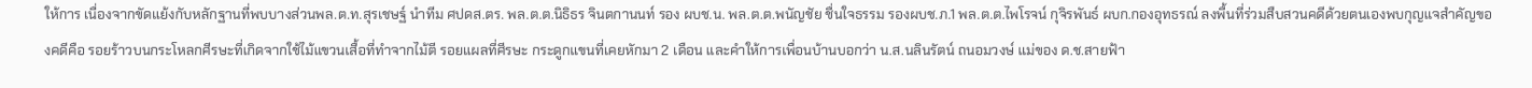ให้การ เนื่องจากขัดแย้งกับหลักฐานที่พบบางส่วนพล.ต.ท.สุรเชษฐ์ นำทีม ศปดส.ตร. พล.ต.ต.นิธิธร จินตกานนท์ รอง ผบช.น. พล.ต.ต.พนัญชัย ชื่นใจธรรม รองผบช.ภ.1 พล.ต.ต.ไพโรจน์ กุจิรพันธ์ ผบก.กองอุทธรณ์ ลงพื้นที่ร่วมสืบสวนคดีด้วยตนเองพบกุญแจสำคัญของคดีคือ รอยร้าวบนกระโหลกศีรษะที่เกิดจากใช้ไม้แขวนเสื้อที่ทำจากไม้ตี รอยแผลที่ศีรษะ กระดูกแขนที่เคยหักมา 2 เดือน และคำให้การเพื่อนบ้านบอกว่า น.ส.นลินรัตน์ ถนอมวงษ์ แม่ของ ด.ช.สายฟ้า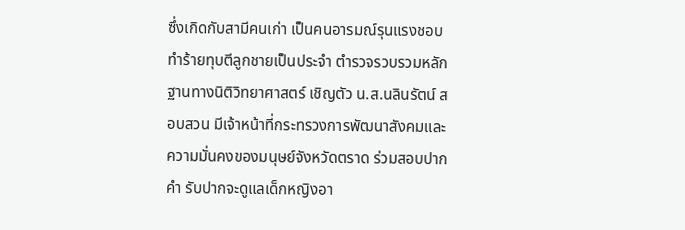ซึ่งเกิดกับสามีคนเก่า เป็นคนอารมณ์รุนแรงชอบทำร้ายทุบตีลูกชายเป็นประจำ ตำรวจรวบรวมหลักฐานทางนิติวิทยาศาสตร์ เชิญตัว น.ส.นลินรัตน์ สอบสวน มีเจ้าหน้าที่กระทรวงการพัฒนาสังคมและความมั่นคงของมนุษย์จังหวัดตราด ร่วมสอบปากคำ รับปากจะดูแลเด็กหญิงอา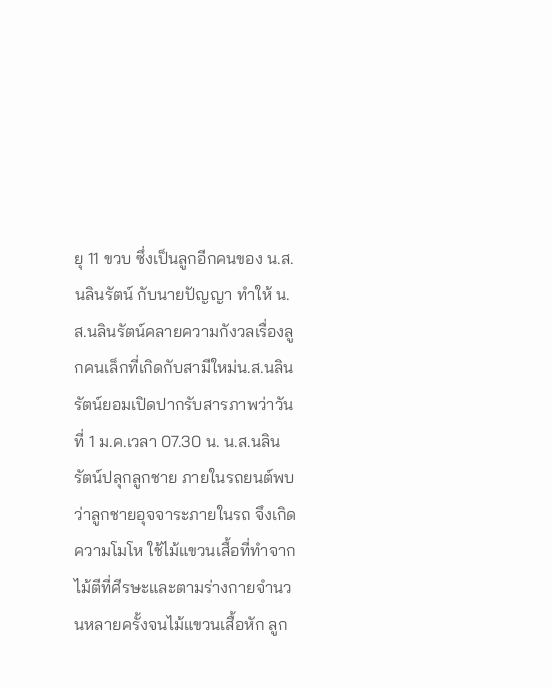ยุ 11 ขวบ ซึ่งเป็นลูกอีกคนของ น.ส.นลินรัตน์ กับนายปัญญา ทำให้ น.ส.นลินรัตน์คลายความกังวลเรื่องลูกคนเล็กที่เกิดกับสามีใหม่น.ส.นลินรัตน์ยอมเปิดปากรับสารภาพว่าวันที่ 1 ม.ค.เวลา 07.30 น. น.ส.นลินรัตน์ปลุกลูกชาย ภายในรถยนต์พบว่าลูกชายอุจจาระภายในรถ จึงเกิด ความโมโห ใช้ไม้แขวนเสื้อที่ทำจากไม้ตีที่ศีรษะและตามร่างกายจำนวนหลายครั้งจนไม้แขวนเสื้อหัก ลูก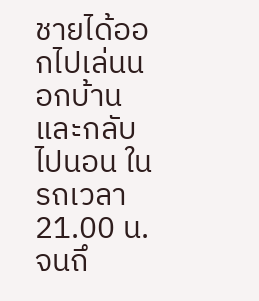ชายได้ออกไปเล่นนอกบ้านและกลับไปนอน ในรถเวลา 21.00 น.จนถึ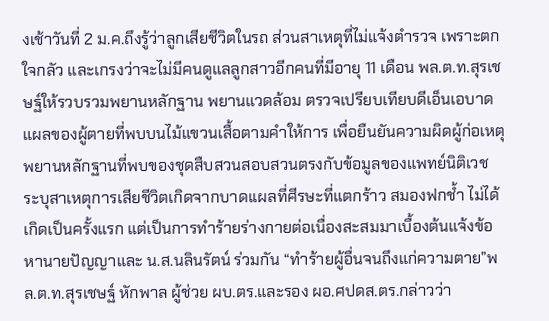งเช้าวันที่ 2 ม.ค.ถึงรู้ว่าลูกเสียชีวิตในรถ ส่วนสาเหตุที่ไม่แจ้งตำรวจ เพราะตกใจกลัว และเกรงว่าจะไม่มีคนดูแลลูกสาวอีกคนที่มีอายุ 11 เดือน พล.ต.ท.สุรเชษฐ์ให้รวบรวมพยานหลักฐาน พยานแวดล้อม ตรวจเปรียบเทียบดีเอ็นเอบาดแผลของผู้ตายที่พบบนไม้แขวนเสื้อตามคำให้การ เพื่อยืนยันความผิดผู้ก่อเหตุพยานหลักฐานที่พบของชุดสืบสวนสอบสวนตรงกับข้อมูลของแพทย์นิติเวช ระบุสาเหตุการเสียชีวิตเกิดจากบาดเเผลที่ศีรษะที่แตกร้าว สมองฟกช้ำ ไม่ได้เกิดเป็นครั้งแรก แต่เป็นการทำร้ายร่างกายต่อเนื่องสะสมมาเบื้องต้นแจ้งข้อหานายปัญญาและ น.ส.นลินรัตน์ ร่วมกัน “ทำร้ายผู้อื่นจนถึงแก่ความตาย”พล.ต.ท.สุรเชษฐ์ หักพาล ผู้ช่วย ผบ.ตร.และรอง ผอ.ศปดส.ตร.กล่าวว่า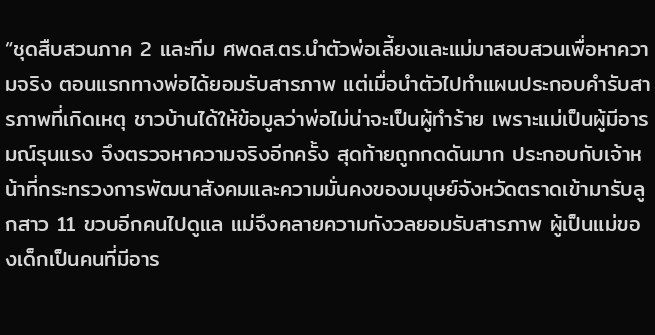“ชุดสืบสวนภาค 2 และทีม ศพดส.ตร.นำตัวพ่อเลี้ยงและแม่มาสอบสวนเพื่อหาความจริง ตอนแรกทางพ่อได้ยอมรับสารภาพ แต่เมื่อนำตัวไปทำแผนประกอบคำรับสารภาพที่เกิดเหตุ ชาวบ้านได้ให้ข้อมูลว่าพ่อไม่น่าจะเป็นผู้ทำร้าย เพราะแม่เป็นผู้มีอารมณ์รุนแรง จึงตรวจหาความจริงอีกครั้ง สุดท้ายถูกกดดันมาก ประกอบกับเจ้าหน้าที่กระทรวงการพัฒนาสังคมและความมั่นคงของมนุษย์จังหวัดตราดเข้ามารับลูกสาว 11 ขวบอีกคนไปดูแล แม่จึงคลายความกังวลยอมรับสารภาพ ผู้เป็นแม่ของเด็กเป็นคนที่มีอาร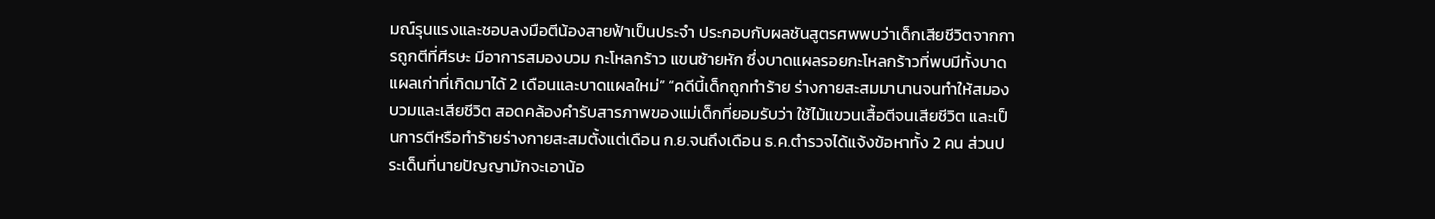มณ์รุนแรงและชอบลงมือตีน้องสายฟ้าเป็นประจำ ประกอบกับผลชันสูตรศพพบว่าเด็กเสียชีวิตจากการถูกตีที่ศีรษะ มีอาการสมองบวม กะโหลกร้าว แขนซ้ายหัก ซึ่งบาดแผลรอยกะโหลกร้าวที่พบมีทั้งบาดแผลเก่าที่เกิดมาได้ 2 เดือนและบาดแผลใหม่” “คดีนี้เด็กถูกทำร้าย ร่างกายสะสมมานานจนทำให้สมองบวมและเสียชีวิต สอดคล้องคำรับสารภาพของแม่เด็กที่ยอมรับว่า ใช้ไม้แขวนเสื้อตีจนเสียชีวิต และเป็นการตีหรือทำร้ายร่างกายสะสมตั้งแต่เดือน ก.ย.จนถึงเดือน ธ.ค.ตำรวจได้แจ้งข้อหาทั้ง 2 คน ส่วนประเด็นที่นายปัญญามักจะเอาน้อ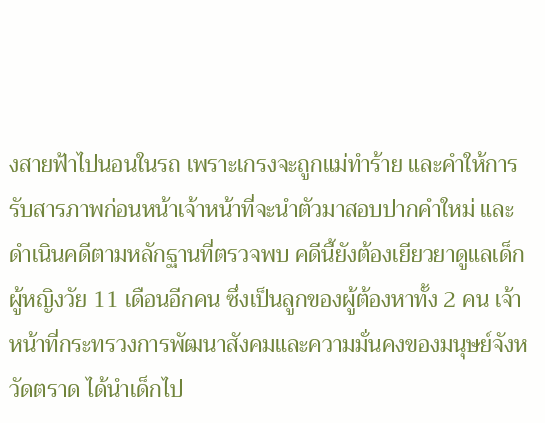งสายฟ้าไปนอนในรถ เพราะเกรงจะถูกแม่ทำร้าย และคำให้การรับสารภาพก่อนหน้าเจ้าหน้าที่จะนำตัวมาสอบปากคำใหม่ และดำเนินคดีตามหลักฐานที่ตรวจพบ คดีนี้ยังต้องเยียวยาดูแลเด็กผู้หญิงวัย 11 เดือนอีกคน ซึ่งเป็นลูกของผู้ต้องหาทั้ง 2 คน เจ้าหน้าที่กระทรวงการพัฒนาสังคมและความมั่นคงของมนุษย์จังหวัดตราด ได้นำเด็กไป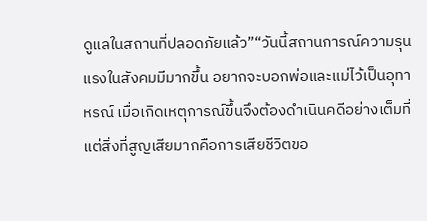ดูแลในสถานที่ปลอดภัยแล้ว”“วันนี้สถานการณ์ความรุนแรงในสังคมมีมากขึ้น อยากจะบอกพ่อและแม่ไว้เป็นอุทาหรณ์ เมื่อเกิดเหตุการณ์ขึ้นจึงต้องดำเนินคดีอย่างเต็มที่ แต่สิ่งที่สูญเสียมากคือการเสียชีวิตขอ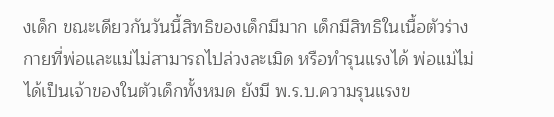งเด็ก ขณะเดียวกันวันนี้สิทธิของเด็กมีมาก เด็กมีสิทธิในเนื้อตัวร่างกายที่พ่อและแม่ไม่สามารถไปล่วงละเมิด หรือทำรุนแรงได้ พ่อแม่ไม่ได้เป็นเจ้าของในตัวเด็กทั้งหมด ยังมี พ.ร.บ.ความรุนแรงข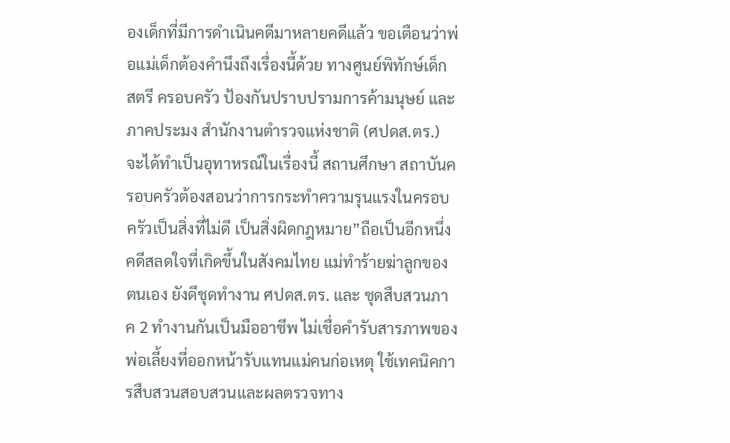องเด็กที่มีการดำเนินคดีมาหลายคดีแล้ว ขอเตือนว่าพ่อแม่เด็กต้องคำนึงถึงเรื่องนี้ด้วย ทางศูนย์พิทักษ์เด็ก สตรี ครอบครัว ป้องกันปราบปรามการค้ามนุษย์ และภาคประมง สำนักงานตำรวจแห่งชาติ (ศปดส.ตร.) จะได้ทำเป็นอุทาหรณ์ในเรื่องนี้ สถานศึกษา สถาบันครอบครัวต้องสอนว่าการกระทำความรุนแรงในครอบครัวเป็นสิ่งที่ไม่ดี เป็นสิ่งผิดกฎหมาย”ถือเป็นอีกหนึ่งคดีสลดใจที่เกิดขึ้นในสังคมไทย แม่ทำร้ายฆ่าลูกของตนเอง ยังดีชุดทำงาน ศปดส.ตร. และ ชุดสืบสวนภาค 2 ทำงานกันเป็นมืออาชีพ ไม่เชื่อคำรับสารภาพของพ่อเลี้ยงที่ออกหน้ารับแทนแม่คนก่อเหตุ ใช้เทคนิคการสืบสวนสอบสวนและผลตรวจทาง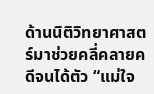ด้านนิติวิทยาศาสตร์มาช่วยคลี่คลายคดีจนได้ตัว “แม่ใจ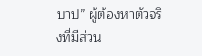บาป” ผู้ต้องหาตัวจริงที่มีส่วน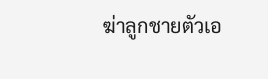ฆ่าลูกชายตัวเอ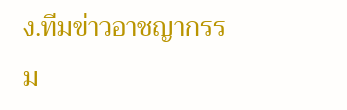ง.ทีมข่าวอาชญากรรม